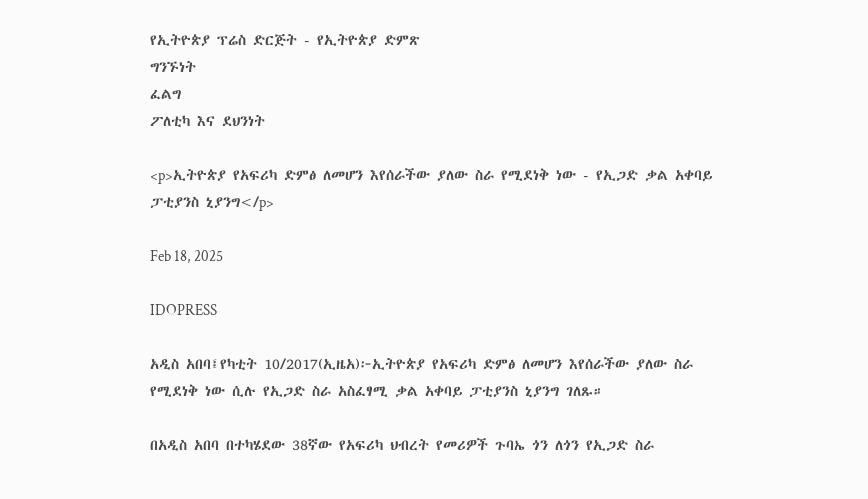የኢትዮጵያ ፕሬስ ድርጅት - የኢትዮጵያ ድምጽ
ግንኙነት
ፈልግ
ፖለቲካ እና ደህንነት

<p>ኢትዮጵያ የአፍሪካ ድምፅ ለመሆን እየሰራችው ያለው ስራ የሚደነቅ ነው - የኢጋድ ቃል አቀባይ ፓቲያንስ ኒያንግ</p>

Feb 18, 2025

IDOPRESS

አዲስ አበባ፤የካቲት 10/2017(ኢዜአ)፦ኢትዮጵያ የአፍሪካ ድምፅ ለመሆን እየሰራችው ያለው ስራ የሚደነቅ ነው ሲሉ የኢጋድ ስራ አስፈፃሚ ቃል አቀባይ ፓቲያንስ ኒያንግ ገለጹ።

በአዲስ አበባ በተካሄደው 38ኛው የአፍሪካ ህብረት የመሪዎች ጉባኤ ጎን ለጎን የኢጋድ ስራ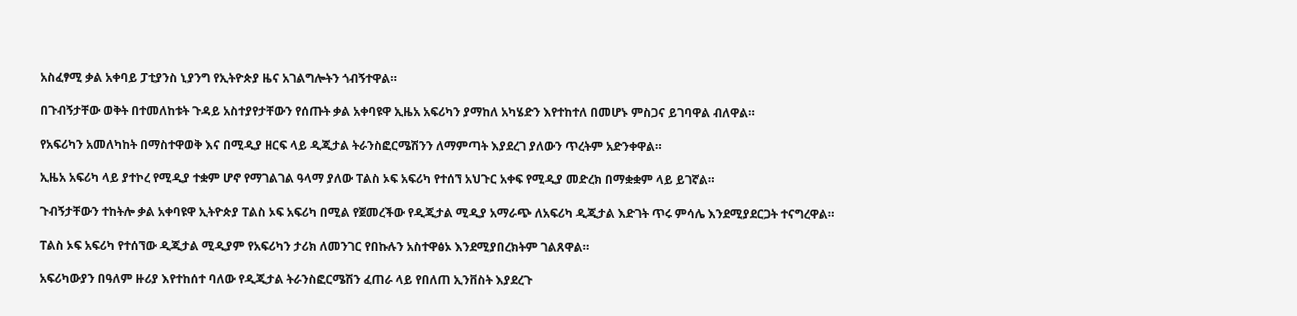አስፈፃሚ ቃል አቀባይ ፓቲያንስ ኒያንግ የኢትዮጵያ ዜና አገልግሎትን ጎብኝተዋል።

በጉብኝታቸው ወቅት በተመለከቱት ጉዳይ አስተያየታቸውን የሰጡት ቃል አቀባዩዋ ኢዜአ አፍሪካን ያማከለ አካሄድን እየተከተለ በመሆኑ ምስጋና ይገባዋል ብለዋል።

የአፍሪካን አመለካከት በማስተዋወቅ እና በሚዲያ ዘርፍ ላይ ዲጂታል ትራንስፎርሜሽንን ለማምጣት እያደረገ ያለውን ጥረትም አድንቀዋል።

ኢዜአ አፍሪካ ላይ ያተኮረ የሚዲያ ተቋም ሆኖ የማገልገል ዓላማ ያለው ፐልስ ኦፍ አፍሪካ የተሰኘ አህጉር አቀፍ የሚዲያ መድረክ በማቋቋም ላይ ይገኛል።

ጉብኝታቸውን ተከትሎ ቃል አቀባዩዋ ኢትዮጵያ ፐልስ ኦፍ አፍሪካ በሚል የጀመረችው የዲጂታል ሚዲያ አማራጭ ለአፍሪካ ዲጂታል እድገት ጥሩ ምሳሌ እንደሚያደርጋት ተናግረዋል።

ፐልስ ኦፍ አፍሪካ የተሰኘው ዲጂታል ሚዲያም የአፍሪካን ታሪክ ለመንገር የበኩሉን አስተዋፅኦ እንደሚያበረክትም ገልጸዋል።

አፍሪካውያን በዓለም ዙሪያ እየተከሰተ ባለው የዲጂታል ትራንስፎርሜሽን ፈጠራ ላይ የበለጠ ኢንቨስት እያደረጉ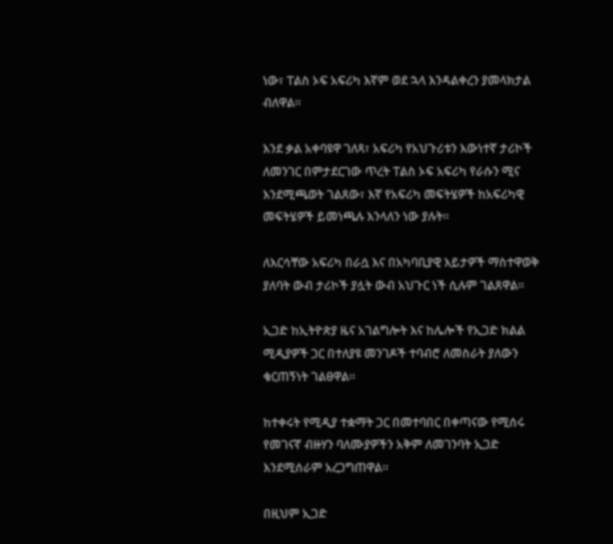ነው፣ ፐልስ ኦፍ አፍሪካ እኛም ወደ ኋላ እንዳልቀረን ያመላክታል ብለዋል።

እንደ ቃል አቀባዩዋ ገለጻ፣ አፍሪካ የአህጉሪቱን እውነተኛ ታሪኮች ለመንገር በምታደርገው ጥረት ፐልስ ኦፍ አፍሪካ የራሱን ሚና እንደሚጫወት ገልጸው፣ እኛ የአፍሪካ መፍትሄዎች ከአፍሪካዊ መፍትሄዎች ይመነጫሉ እንላለን ነው ያሉት።

ለእርሳቸው አፍሪካ በራሷ እና በአካባቢያዊ እይታዎች ማስተዋወቅ ያለባት ውብ ታሪኮች ያሏት ውብ አህጉር ነች ሲሉም ገልጸዋል።

ኢጋድ ከኢትዮጵያ ዜና አገልግሎት እና ከሌሎች የኢጋድ ክልል ሚዲያዎች ጋር በተለያዩ መንገዶች ተባብሮ ለመስራት ያለውን ቁርጠኝነት ገልፀዋል።

ከተቀሩት የሚዲያ ተቋማት ጋር በመተባበር በቀጣናው የሚሰሩ የመገናኛ ብዙሃን ባለሙያዎችን አቅም ለመገንባት ኢጋድ እንደሚሰራም አረጋግጠዋል።

በዚህም ኢጋድ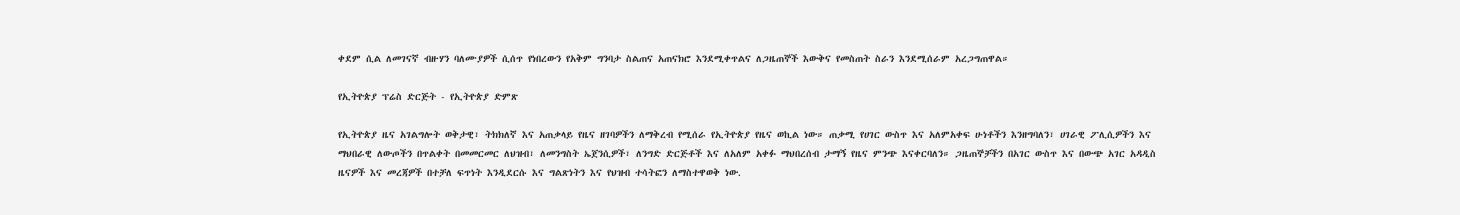ቀደም ሲል ለመገናኛ ብዙሃን ባለሙያዎች ሲሰጥ የነበረውን የአቅም ግንባታ ስልጠና አጠናክሮ እንደሚቀጥልና ለጋዜጠኞች እውቅና የመስጠት ስራን እንደሚሰራም አረጋግጠዋል።

የኢትዮጵያ ፕሬስ ድርጅት - የኢትዮጵያ ድምጽ

የኢትዮጵያ ዜና አገልግሎት ወቅታዊ፣ ትክክለኛ እና አጠቃላይ የዜና ዘገባዎችን ለማቅረብ የሚሰራ የኢትዮጵያ የዜና ወኪል ነው። ጠቃሚ የሀገር ውስጥ እና አለምአቀፍ ሁነቶችን እንዘግባለን፣ ሀገራዊ ፖሊሲዎችን እና ማህበራዊ ለውጦችን በጥልቀት በመመርመር ለህዝብ፣ ለመንግስት ኤጀንሲዎች፣ ለንግድ ድርጅቶች እና ለአለም አቀፉ ማህበረሰብ ታማኝ የዜና ምንጭ እናቀርባለን። ጋዜጠኞቻችን በአገር ውስጥ እና በውጭ አገር አዳዲስ ዜናዎች እና መረጃዎች በተቻለ ፍጥነት እንዲደርሱ እና ግልጽነትን እና የህዝብ ተሳትፎን ለማስተዋወቅ ነው.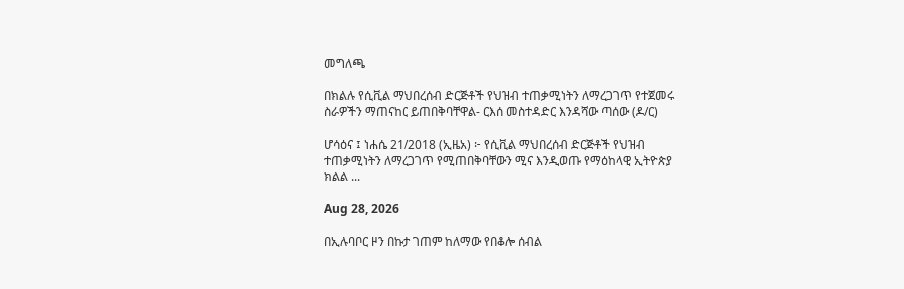መግለጫ

በክልሉ የሲቪል ማህበረሰብ ድርጅቶች የህዝብ ተጠቃሚነትን ለማረጋገጥ የተጀመሩ ስራዎችን ማጠናከር ይጠበቅባቸዋል- ርእሰ መስተዳድር እንዳሻው ጣሰው (ዶ/ር)

ሆሳዕና ፤ ነሐሴ 21/2018 (ኢዜአ) ፦ የሲቪል ማህበረሰብ ድርጅቶች የህዝብ ተጠቃሚነትን ለማረጋገጥ የሚጠበቅባቸውን ሚና እንዲወጡ የማዕከላዊ ኢትዮጵያ ክልል ...

Aug 28, 2026

በኢሉባቦር ዞን በኩታ ገጠም ከለማው የበቆሎ ሰብል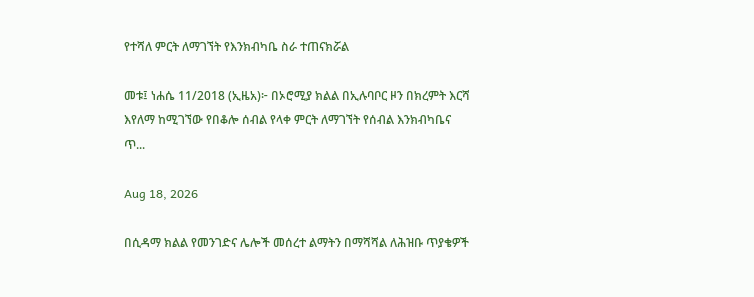የተሻለ ምርት ለማገኘት የእንክብካቤ ስራ ተጠናክሯል

መቱ፤ ነሐሴ 11/2018 (ኢዜአ)፦ በኦሮሚያ ክልል በኢሉባቦር ዞን በክረምት እርሻ እየለማ ከሚገኘው የበቆሎ ሰብል የላቀ ምርት ለማገኘት የሰብል እንክብካቤና ጥ...

Aug 18, 2026

በሲዳማ ክልል የመንገድና ሌሎች መሰረተ ልማትን በማሻሻል ለሕዝቡ ጥያቄዎች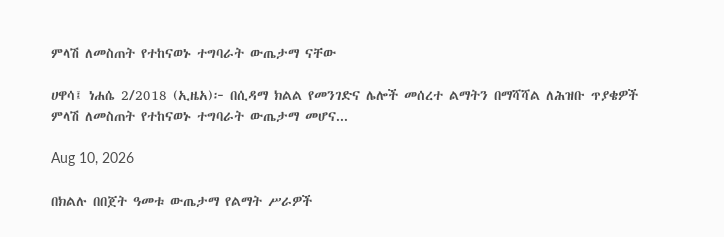ምላሽ ለመስጠት የተከናወኑ ተግባራት ውጤታማ ናቸው

ሀዋሳ፤ ነሐሴ 2/2018 (ኢዜአ)፦ በሲዳማ ክልል የመንገድና ሌሎች መሰረተ ልማትን በማሻሻል ለሕዝቡ ጥያቄዎች ምላሽ ለመስጠት የተከናወኑ ተግባራት ውጤታማ መሆና...

Aug 10, 2026

በክልሉ በበጀት ዓመቱ ውጤታማ የልማት ሥራዎች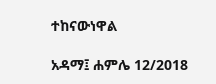ተከናውነዋል

አዳማ፤ ሐምሌ 12/2018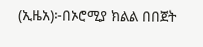(ኢዜአ)፦በኦሮሚያ ክልል በበጀት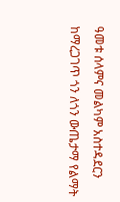ዓመቱ ሰላምና መልካም አስተዳደርን ከማረጋገጥ ጎን ለጎን ውጤታማ የልማት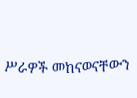ሥራዎች መከናወናቸውን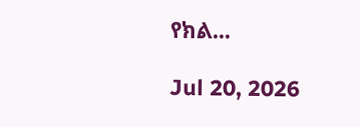የክል...

Jul 20, 2026